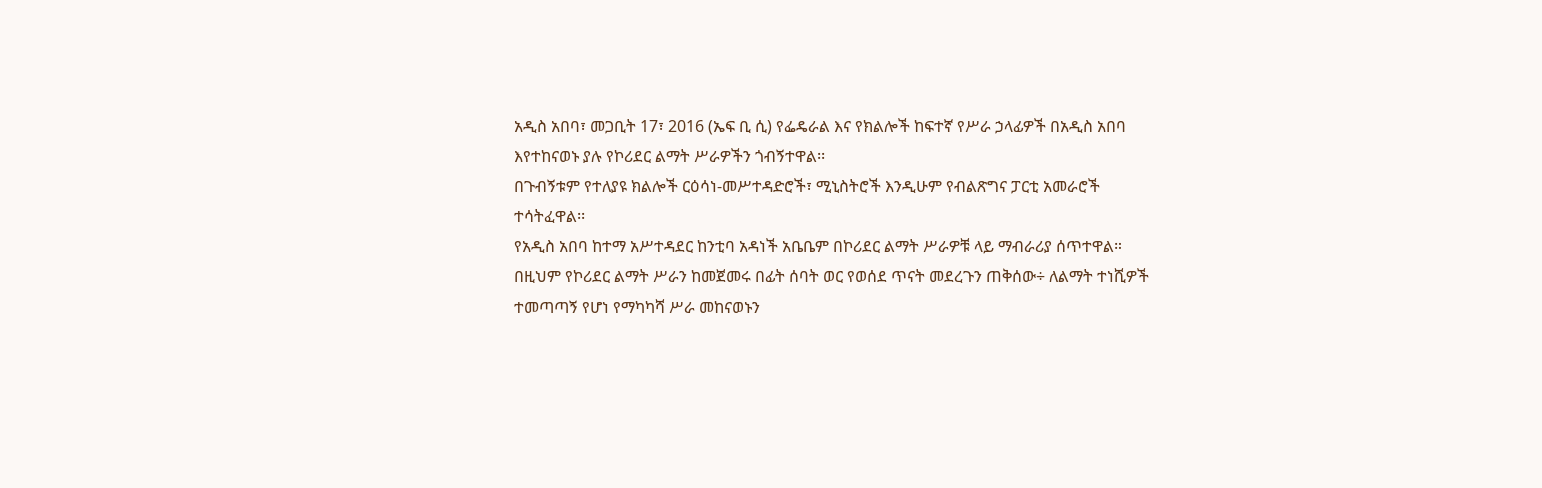አዲስ አበባ፣ መጋቢት 17፣ 2016 (ኤፍ ቢ ሲ) የፌዴራል እና የክልሎች ከፍተኛ የሥራ ኃላፊዎች በአዲስ አበባ እየተከናወኑ ያሉ የኮሪደር ልማት ሥራዎችን ጎብኝተዋል፡፡
በጉብኝቱም የተለያዩ ክልሎች ርዕሳነ-መሥተዳድሮች፣ ሚኒስትሮች እንዲሁም የብልጽግና ፓርቲ አመራሮች ተሳትፈዋል፡፡
የአዲስ አበባ ከተማ አሥተዳደር ከንቲባ አዳነች አቤቤም በኮሪደር ልማት ሥራዎቹ ላይ ማብራሪያ ሰጥተዋል።
በዚህም የኮሪደር ልማት ሥራን ከመጀመሩ በፊት ሰባት ወር የወሰደ ጥናት መደረጉን ጠቅሰው÷ ለልማት ተነሺዎች ተመጣጣኝ የሆነ የማካካሻ ሥራ መከናወኑን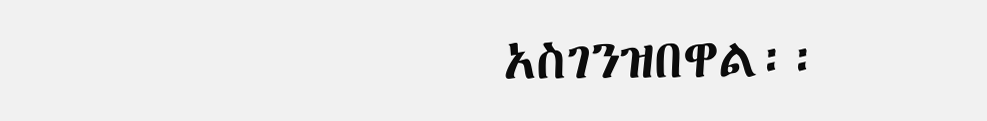አስገንዝበዋል፡፡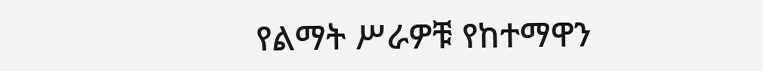የልማት ሥራዎቹ የከተማዋን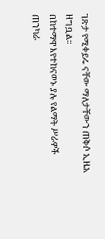ገጽታ የሚቀይሩ ናቸው ማለታቸውን ጠቅሶ ኢዜአ ዘግቧል፡፡
በከተማዋ እየተከናወኑ ያሉ የልማት ሥራዎች ጠንካራ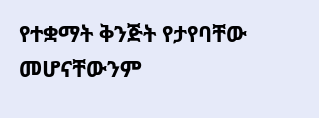የተቋማት ቅንጅት የታየባቸው መሆናቸውንም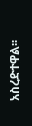አስረድተዋል፡፡